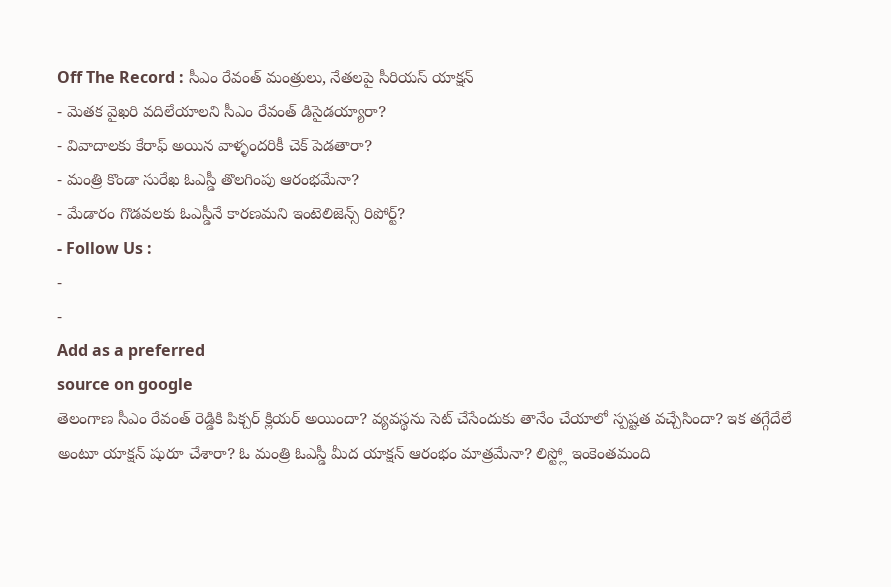Off The Record : సీఎం రేవంత్ మంత్రులు, నేతలపై సీరియస్ యాక్షన్
- మెతక వైఖరి వదిలేయాలని సీఎం రేవంత్ డిసైడయ్యారా?
- వివాదాలకు కేరాఫ్ అయిన వాళ్ళందరికీ చెక్ పెడతారా?
- మంత్రి కొండా సురేఖ ఓఎస్డీ తొలగింపు ఆరంభమేనా?
- మేడారం గొడవలకు ఓఎస్డీనే కారణమని ఇంటెలిజెన్స్ రిపోర్ట్?
- Follow Us :
-
-
Add as a preferred
source on google
తెలంగాణ సీఎం రేవంత్ రెడ్డికి పిక్చర్ క్లియర్ అయిందా? వ్యవస్థను సెట్ చేసేందుకు తానేం చేయాలో స్పష్టత వచ్చేసిందా? ఇక తగ్గేదేలే అంటూ యాక్షన్ షురూ చేశారా? ఓ మంత్రి ఓఎస్డీ మీద యాక్షన్ ఆరంభం మాత్రమేనా? లిస్ట్లో ఇంకెంతమంది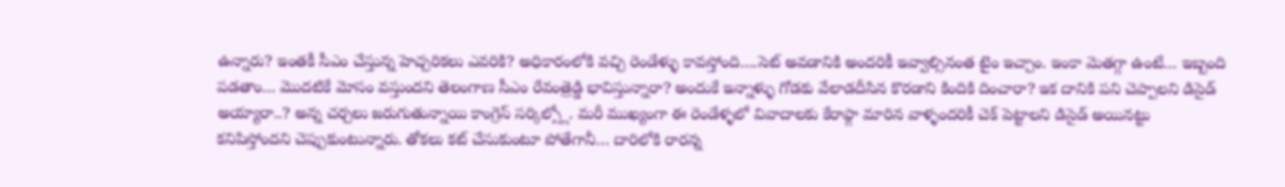ఉన్నారు? ఇంతకీ సీఎం చేస్తున్న హెచ్చరికలు ఎవరికి? అధికారంలోకి వచ్చి రెండేళ్ళు కావస్తోంది….సెట్ అవడానికి అందరికీ ఇవ్వాల్సినంత టైం ఇచ్చాం. ఇంకా మెతగ్గా ఉంటే… ఇబ్బంది పడతాం… మొదటికే మోసం వస్తుందని తెలంగాణ సీఎం రేవంత్రెడ్డి భావిస్తున్నారా? అందుకే ఇన్నాళ్ళు గోడకు వేలాడదీసిన కొరడాని కిందికి దించారా? ఇక దానికి పని చెప్పాలని డిసైడ్ అయ్యారా..? అన్న చర్చలు జరుగుతున్నాయి కాంగ్రెస్ సర్కిల్స్లో. మరీ ముఖ్యంగా ఈ రెండేళ్ళలో వివాదాలకు కేరాఫ్గా మారిన వాళ్ళందరికీ చెక్ పెట్టాలని డిసైడ్ అయినట్టు కనిపిస్తోందని చెప్పుకుంటున్నారు. తోకలు కట్ చేసుకుంటూ పోతేగానీ… దారిలోకి రారన్న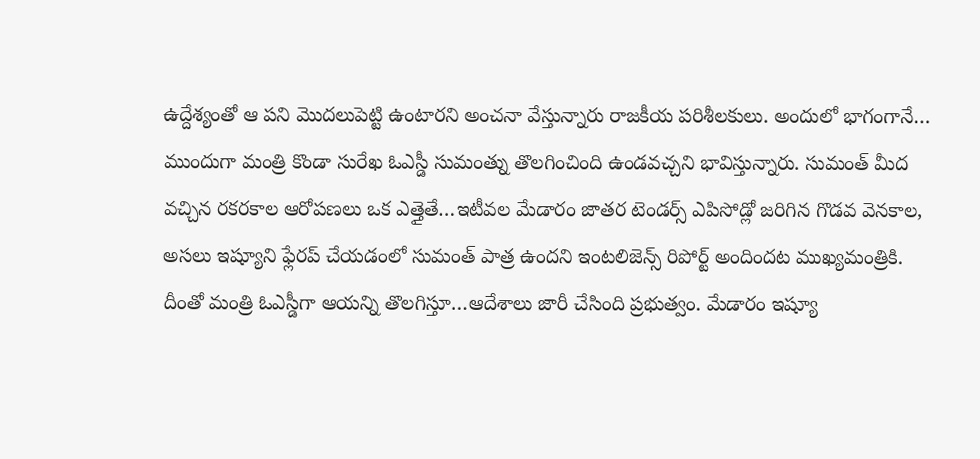ఉద్దేశ్యంతో ఆ పని మొదలుపెట్టి ఉంటారని అంచనా వేస్తున్నారు రాజకీయ పరిశీలకులు. అందులో భాగంగానే… ముందుగా మంత్రి కొండా సురేఖ ఓఎస్డీ సుమంత్ను తొలగించింది ఉండవచ్చని భావిస్తున్నారు. సుమంత్ మీద వచ్చిన రకరకాల ఆరోపణలు ఒక ఎత్తైతే…ఇటీవల మేడారం జాతర టెండర్స్ ఎపిసోడ్లో జరిగిన గొడవ వెనకాల, అసలు ఇష్యూని ఫ్లేరప్ చేయడంలో సుమంత్ పాత్ర ఉందని ఇంటలిజెన్స్ రిపోర్ట్ అందిందట ముఖ్యమంత్రికి. దీంతో మంత్రి ఓఎస్డీగా ఆయన్ని తొలగిస్తూ…ఆదేశాలు జారీ చేసింది ప్రభుత్వం. మేడారం ఇష్యూ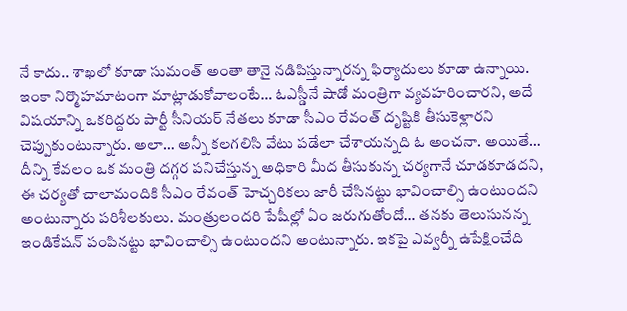నే కాదు.. శాఖలో కూడా సుమంత్ అంతా తానై నడిపిస్తున్నారన్న ఫిర్యాదులు కూడా ఉన్నాయి.
ఇంకా నిర్మొహమాటంగా మాట్లాడుకోవాలంటే… ఓఎస్డీనే షాడో మంత్రిగా వ్యవహరించారని, అదే విషయాన్ని ఒకరిద్దరు పార్టీ సీనియర్ నేతలు కూడా సీఎం రేవంత్ దృష్టికి తీసుకెళ్లారని చెప్పుకుంటున్నారు. అలా… అన్నీ కలగలిసి వేటు పడేలా చేశాయన్నది ఓ అంచనా. అయితే… దీన్ని కేవలం ఒక మంత్రి దగ్గర పనిచేస్తున్న అధికారి మీద తీసుకున్న చర్యగానే చూడకూడదని, ఈ చర్యతో చాలామందికి సీఎం రేవంత్ హెచ్చరికలు జారీ చేసినట్టు భావించాల్సి ఉంటుందని అంటున్నారు పరిశీలకులు. మంత్రులందరి పేషీల్లో ఏం జరుగుతోందో… తనకు తెలుసునన్న ఇండికేషన్ పంపినట్టు భావించాల్సి ఉంటుందని అంటున్నారు. ఇకపై ఎవ్వర్నీ ఉపేక్షించేది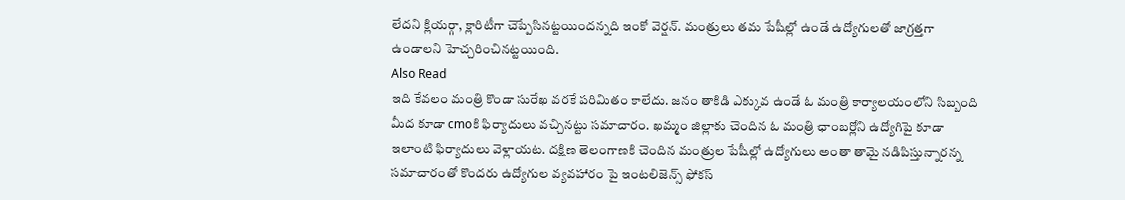లేదని క్లియర్గా, క్లారిటీగా చెప్పేసినట్టయిందన్నది ఇంకో వెర్షన్. మంత్రులు తమ పేషీల్లో ఉండే ఉద్యోగులతో జాగ్రత్తగా ఉండాలని హెచ్చరించినట్టయింది.
Also Read
ఇది కేవలం మంత్రి కొండా సురేఖ వరకే పరిమితం కాలేదు. జనం తాకిడి ఎక్కువ ఉండే ఓ మంత్రి కార్యాలయంలోని సిబ్బంది మీద కూడా cmoకి ఫిర్యాదులు వచ్చినట్టు సమాచారం. ఖమ్మం జిల్లాకు చెందిన ఓ మంత్రి ఛాంబర్లోని ఉద్యోగిపై కూడా ఇలాంటి ఫిర్యాదులు వెళ్లాయట. దక్షిణ తెలంగాణకి చెందిన మంత్రుల పేషీల్లో ఉద్యోగులు అంతా తామై నడిపిస్తున్నారన్న సమాచారంతో కొందరు ఉద్యోగుల వ్యవహారం పై ఇంటలిజెన్స్ ఫోకస్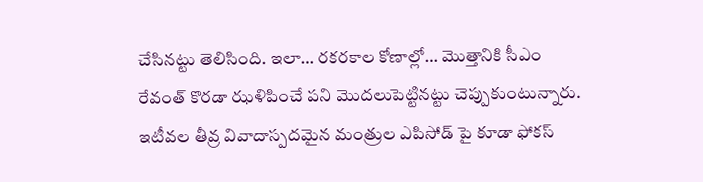చేసినట్టు తెలిసింది. ఇలా… రకరకాల కోణాల్లో… మొత్తానికి సీఎం రేవంత్ కొరడా ఝళిపించే పని మొదలుపెట్టినట్టు చెప్పుకుంటున్నారు. ఇటీవల తీవ్ర వివాదాస్పదమైన మంత్రుల ఎపిసోడ్ పై కూడా ఫోకస్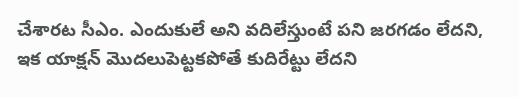చేశారట సీఎం. ఎందుకులే అని వదిలేస్తుంటే పని జరగడం లేదని, ఇక యాక్షన్ మొదలుపెట్టకపోతే కుదిరేట్టు లేదని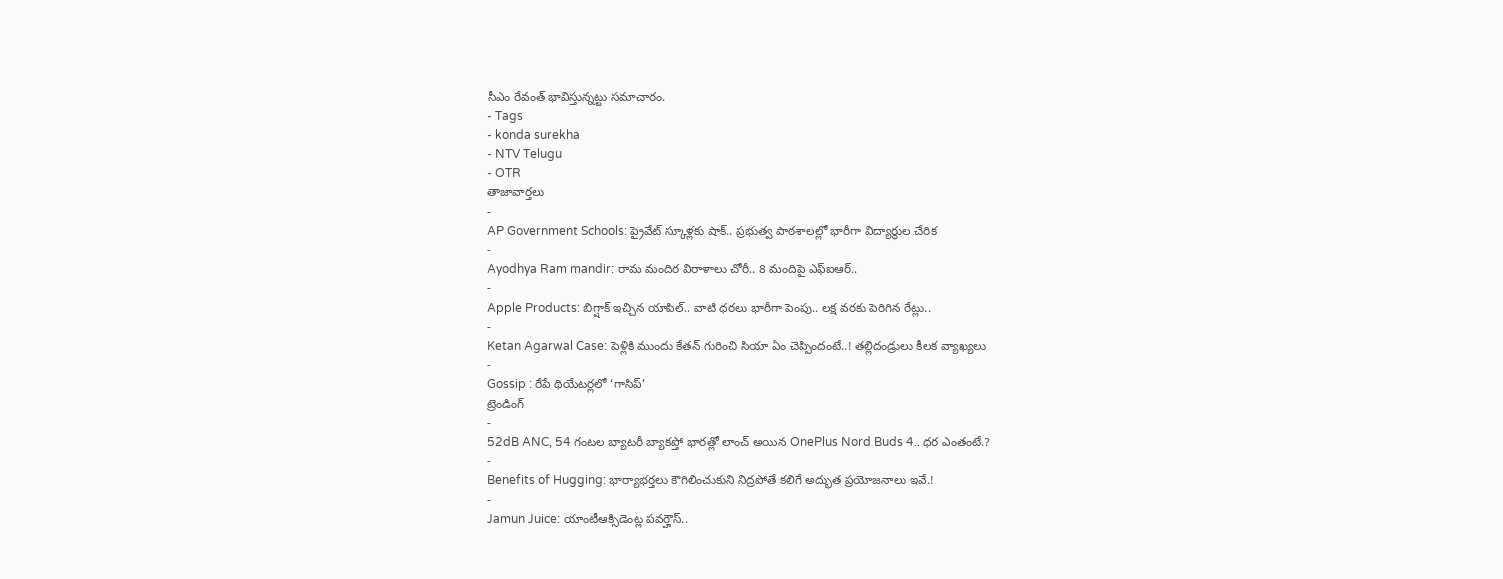సీఎం రేవంత్ భావిస్తున్నట్టు సమాచారం.
- Tags
- konda surekha
- NTV Telugu
- OTR
తాజావార్తలు
-
AP Government Schools: ప్రైవేట్ స్కూళ్లకు షాక్.. ప్రభుత్వ పాఠశాలల్లో భారీగా విద్యార్థుల చేరిక
-
Ayodhya Ram mandir: రామ మందిర విరాళాలు చోరీ.. 8 మందిపై ఎఫ్ఐఆర్..
-
Apple Products: బిగ్షాక్ ఇచ్చిన యాపిల్.. వాటి ధరలు భారీగా పెంపు.. లక్ష వరకు పెరిగిన రేట్లు..
-
Ketan Agarwal Case: పెళ్లికి ముందు కేతన్ గురించి సియా ఏం చెప్పిందంటే..! తల్లిదండ్రులు కీలక వ్యాఖ్యలు
-
Gossip : రేపే థియేటర్లలో ‘గాసిప్’
ట్రెండింగ్
-
52dB ANC, 54 గంటల బ్యాటరీ బ్యాకప్తో భారత్లో లాంచ్ అయిన OnePlus Nord Buds 4.. ధర ఎంతంటే.?
-
Benefits of Hugging: భార్యాభర్తలు కౌగిలించుకుని నిద్రపోతే కలిగే అద్భుత ప్రయోజనాలు ఇవే.!
-
Jamun Juice: యాంటీఆక్సిడెంట్ల పవర్హౌస్..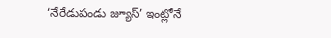‘నేరేడుపండు జ్యూస్’ ఇంట్లోనే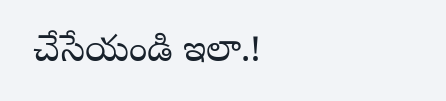చేసేయండి ఇలా.!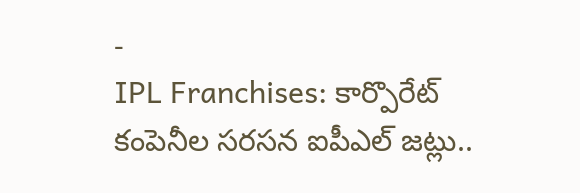-
IPL Franchises: కార్పొరేట్ కంపెనీల సరసన ఐపీఎల్ జట్లు..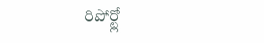రిపోర్ట్లో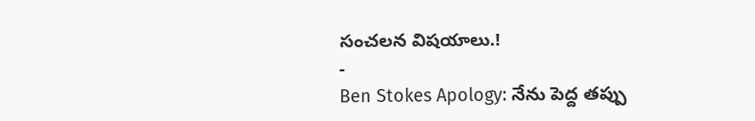సంచలన విషయాలు.!
-
Ben Stokes Apology: నేను పెద్ద తప్పు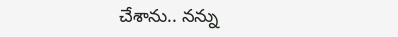చేశాను.. నన్ను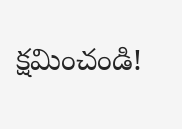క్షమించండి!